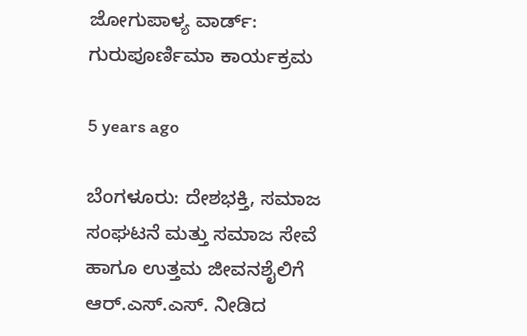ಜೋಗುಪಾಳ್ಯ ವಾರ್ಡ್: ಗುರುಪೂರ್ಣಿಮಾ ಕಾರ್ಯಕ್ರಮ

5 years ago

ಬೆಂಗಳೂರು: ದೇಶಭಕ್ತಿ, ಸಮಾಜ ಸಂಘಟನೆ ಮತ್ತು ಸಮಾಜ ಸೇವೆ ಹಾಗೂ ಉತ್ತಮ ಜೀವನಶೈಲಿಗೆ ಆರ್.ಎಸ್.ಎಸ್. ನೀಡಿದ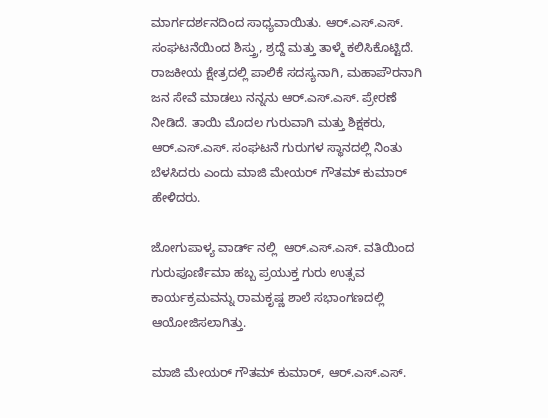ಮಾರ್ಗದರ್ಶನದಿಂದ ಸಾಧ್ಯವಾಯಿತು. ಆರ್.ಎಸ್.ಎಸ್. ಸಂಘಟನೆಯಿಂದ ಶಿಸ್ತ್ರು, ಶ್ರದ್ದೆ ಮತ್ತು ತಾಳ್ಮೆ ಕಲಿಸಿಕೊಟ್ಟಿದೆ. ರಾಜಕೀಯ ಕ್ಷೇತ್ರದಲ್ಲಿ ಪಾಲಿಕೆ ಸದಸ್ಯನಾಗಿ, ಮಹಾಪೌರನಾಗಿ ಜನ ಸೇವೆ ಮಾಡಲು ನನ್ನನು ಆರ್.ಎಸ್.ಎಸ್. ಪ್ರೇರಣೆ ನೀಡಿದೆ. ತಾಯಿ ಮೊದಲ ಗುರುವಾಗಿ ಮತ್ತು ಶಿಕ್ಷಕರು, ಆರ್.ಎಸ್.ಎಸ್. ಸಂಘಟನೆ ಗುರುಗಳ ಸ್ಥಾನದಲ್ಲಿ ನಿಂತು ಬೆಳಸಿದರು ಎಂದು ಮಾಜಿ ಮೇಯರ್ ಗೌತಮ್ ಕುಮಾರ್ ಹೇಳಿದರು.

ಜೋಗುಪಾಳ್ಯ ವಾರ್ಡ್ ನಲ್ಲಿ  ಆರ್.ಎಸ್.ಎಸ್. ವತಿಯಿಂದ ಗುರುಪೂರ್ಣಿಮಾ ಹಬ್ಬ ಪ್ರಯುಕ್ತ ಗುರು ಉತ್ಸವ ಕಾರ್ಯಕ್ರಮವನ್ನು ರಾಮಕೃಷ್ಣ ಶಾಲೆ ಸಭಾಂಗಣದಲ್ಲಿ ಆಯೋಜಿಸಲಾಗಿತ್ತು.

ಮಾಜಿ ಮೇಯರ್ ಗೌತಮ್ ಕುಮಾರ್, ಆರ್.ಎಸ್.ಎಸ್.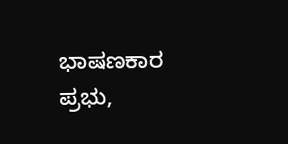ಭಾಷಣಕಾರ ಪ್ರಭು,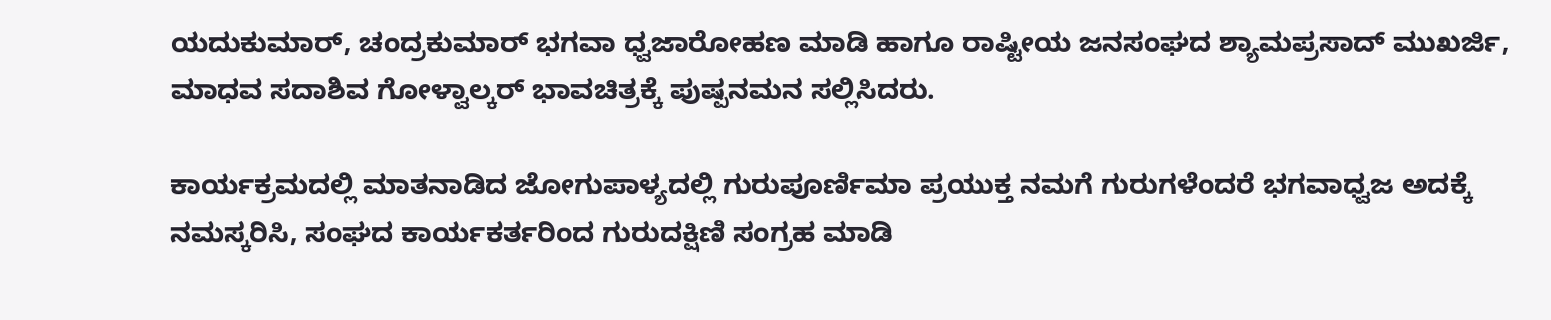ಯದುಕುಮಾರ್, ಚಂದ್ರಕುಮಾರ್ ಭಗವಾ ಧ್ವಜಾರೋಹಣ ಮಾಡಿ ಹಾಗೂ ರಾಷ್ಟೀಯ ಜನಸಂಘದ ಶ್ಯಾಮಪ್ರಸಾದ್ ಮುಖರ್ಜಿ, ಮಾಧವ ಸದಾಶಿವ ಗೋಳ್ವಾಲ್ಕರ್ ಭಾವಚಿತ್ರಕ್ಕೆ ಪುಷ್ಪನಮನ ಸಲ್ಲಿಸಿದರು.

ಕಾರ್ಯಕ್ರಮದಲ್ಲಿ ಮಾತನಾಡಿದ ಜೋಗುಪಾಳ್ಯದಲ್ಲಿ ಗುರುಪೂರ್ಣಿಮಾ ಪ್ರಯುಕ್ತ ನಮಗೆ ಗುರುಗಳೆಂದರೆ ಭಗವಾಧ್ವಜ ಅದಕ್ಕೆ ನಮಸ್ಕರಿಸಿ, ಸಂಘದ ಕಾರ್ಯಕರ್ತರಿಂದ ಗುರುದಕ್ಷಿಣಿ ಸಂಗ್ರಹ ಮಾಡಿ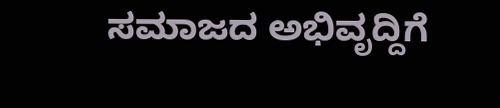ಸಮಾಜದ ಅಭಿವೃದ್ದಿಗೆ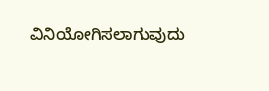ವಿನಿಯೋಗಿಸಲಾಗುವುದು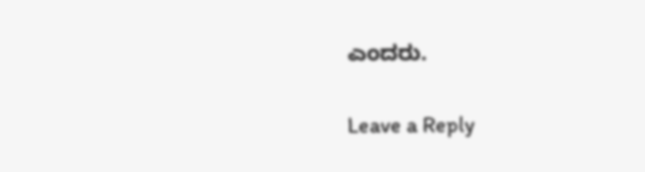ಎಂದರು.

Leave a Reply